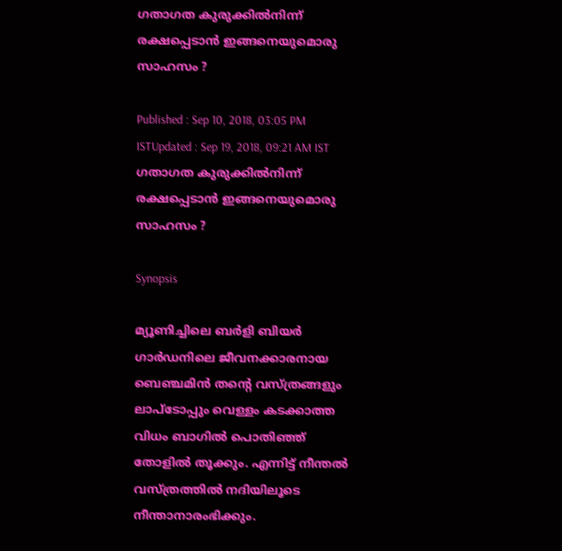ഗതാഗത കുരുക്കില്‍നിന്ന് രക്ഷപ്പെടാന്‍ ഇങ്ങനെയുമൊരു സാഹസം ?

Published : Sep 10, 2018, 03:05 PM ISTUpdated : Sep 19, 2018, 09:21 AM IST
ഗതാഗത കുരുക്കില്‍നിന്ന് രക്ഷപ്പെടാന്‍ ഇങ്ങനെയുമൊരു സാഹസം ?

Synopsis

മ്യൂണിച്ചിലെ ബര്‍ളി ബിയര്‍ ഗാര്‍ഡനിലെ ജീവനക്കാരനായ ബെഞ്ചമിന്‍ തന്‍റെ വസ്ത്രങ്ങളും ലാപ്ടോപ്പും വെള്ളം കടക്കാത്ത വിധം ബാഗില്‍ പൊതിഞ്ഞ് തോളില്‍ തൂക്കും. എന്നിട്ട് നീന്തല്‍ വസ്ത്രത്തില്‍ നദിയിലൂടെ നീന്താനാരംഭിക്കും.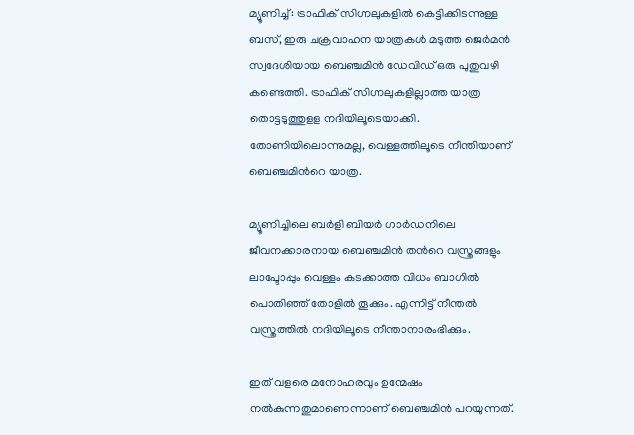മ്യൂണിച്ച് : ട്രാഫിക് സിഗ്നലുകളില്‍ കെട്ടിക്കിടന്നുള്ള ബസ്, ഇരു ചക്രവാഹന യാത്രകള്‍ മടുത്ത ജെര്‍മന്‍ സ്വദേശിയായ ബെഞ്ചമിന്‍ ഡേവിഡ് ഒരു പുതുവഴി കണ്ടെത്തി. ട്രാഫിക് സിഗ്നലുകളില്ലാത്ത യാത്ര തൊട്ടടുത്തുളള നദിയിലൂടെയാക്കി. തോണിയിലൊന്നുമല്ല, വെള്ളത്തിലൂടെ നീന്തിയാണ് ബെഞ്ചമിന്‍റെ യാത്ര.

മ്യൂണിച്ചിലെ ബര്‍ളി ബിയര്‍ ഗാര്‍ഡനിലെ ജീവനക്കാരനായ ബെഞ്ചമിന്‍ തന്‍റെ വസ്ത്രങ്ങളും ലാപ്ടോപ്പും വെള്ളം കടക്കാത്ത വിധം ബാഗില്‍ പൊതിഞ്ഞ് തോളില്‍ തൂക്കും. എന്നിട്ട് നീന്തല്‍ വസ്ത്രത്തില്‍ നദിയിലൂടെ നീന്താനാരംഭിക്കും.

ഇത് വളരെ മനോഹരവും ഉന്മേഷം നല്‍കുന്നതുമാണെന്നാണ് ബെഞ്ചമിന്‍ പറയുന്നത്.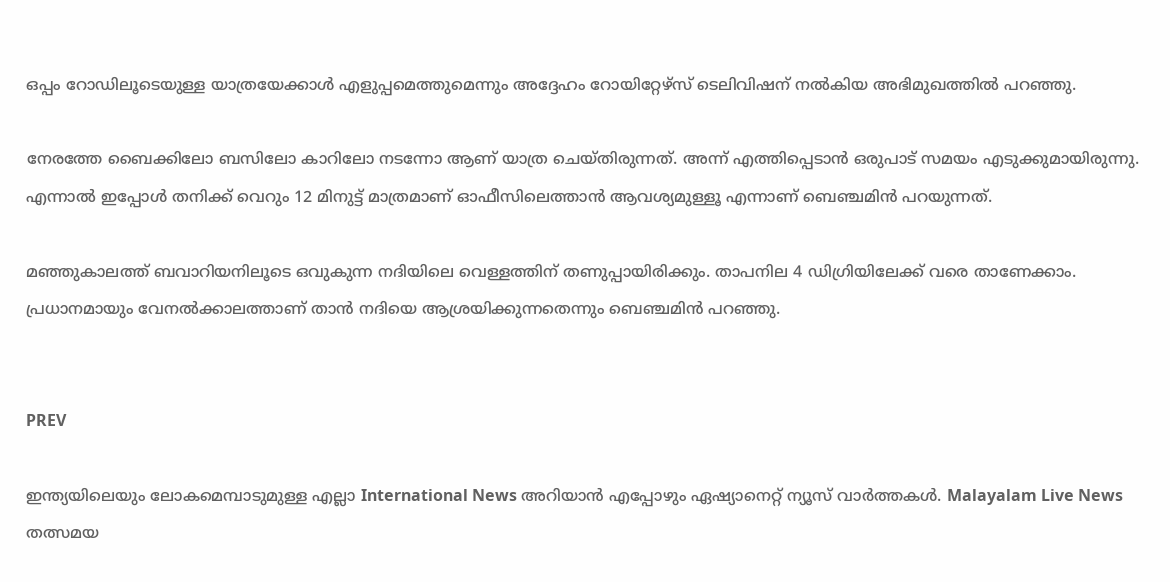ഒപ്പം റോഡിലൂടെയുള്ള യാത്രയേക്കാള്‍ എളുപ്പമെത്തുമെന്നും അദ്ദേഹം റോയിറ്റേഴ്സ് ടെലിവിഷന് നല്‍കിയ അഭിമുഖത്തില്‍ പറഞ്ഞു.

നേരത്തേ ബൈക്കിലോ ബസിലോ കാറിലോ നടന്നോ ആണ് യാത്ര ചെയ്തിരുന്നത്. അന്ന് എത്തിപ്പെടാന്‍ ഒരുപാട് സമയം എടുക്കുമായിരുന്നു.   എന്നാല്‍ ഇപ്പോള്‍ തനിക്ക് വെറും 12 മിനുട്ട് മാത്രമാണ് ഓഫീസിലെത്താന്‍ ആവശ്യമുള്ളൂ എന്നാണ് ബെഞ്ചമിന്‍ പറയുന്നത്.

മഞ്ഞുകാലത്ത് ബവാറിയനിലൂടെ ഒവുകുന്ന നദിയിലെ വെള്ളത്തിന് തണുപ്പായിരിക്കും. താപനില 4 ഡിഗ്രിയിലേക്ക് വരെ താണേക്കാം. പ്രധാനമായും വേനല്‍ക്കാലത്താണ് താന്‍ നദിയെ ആശ്രയിക്കുന്നതെന്നും ബെഞ്ചമിന്‍ പറഞ്ഞു.


PREV

ഇന്ത്യയിലെയും ലോകമെമ്പാടുമുള്ള എല്ലാ International News അറിയാൻ എപ്പോഴും ഏഷ്യാനെറ്റ് ന്യൂസ് വാർത്തകൾ. Malayalam Live News  തത്സമയ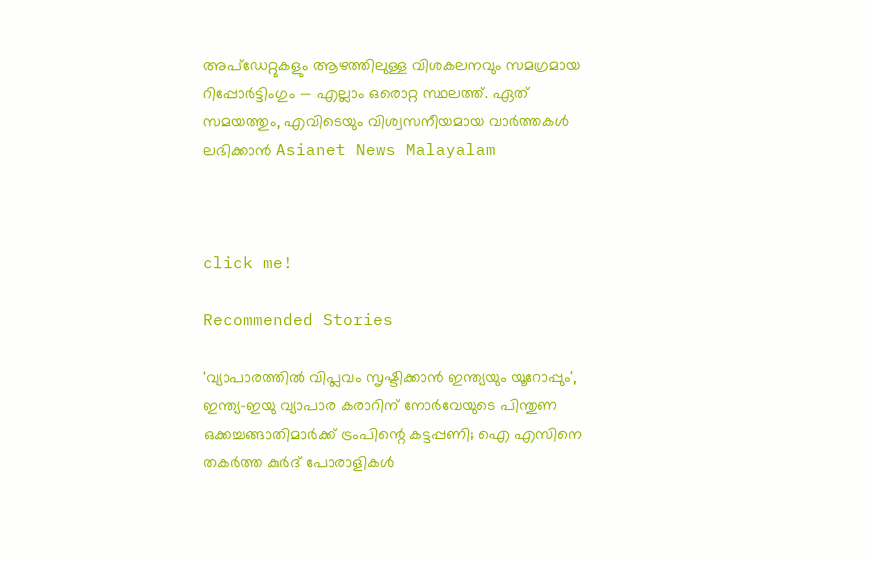അപ്‌ഡേറ്റുകളും ആഴത്തിലുള്ള വിശകലനവും സമഗ്രമായ റിപ്പോർട്ടിംഗും — എല്ലാം ഒരൊറ്റ സ്ഥലത്ത്. ഏത് സമയത്തും, എവിടെയും വിശ്വസനീയമായ വാർത്തകൾ ലഭിക്കാൻ Asianet News Malayalam



click me!

Recommended Stories

'വ്യാപാരത്തിൽ വിപ്ലവം സൃഷ്ടിക്കാൻ ഇന്ത്യയും യൂറോപ്പും', ഇന്ത്യ-ഇയു വ്യാപാര കരാറിന് നോർവേയുടെ പിന്തുണ
ഒക്കച്ചങ്ങാതിമാര്‍ക്ക് ട്രംപിന്റെ കട്ടപ്പണി; ഐ എസിനെ തകര്‍ത്ത കുര്‍ദ് പോരാളികള്‍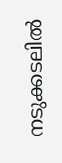നടുക്കടലില്‍